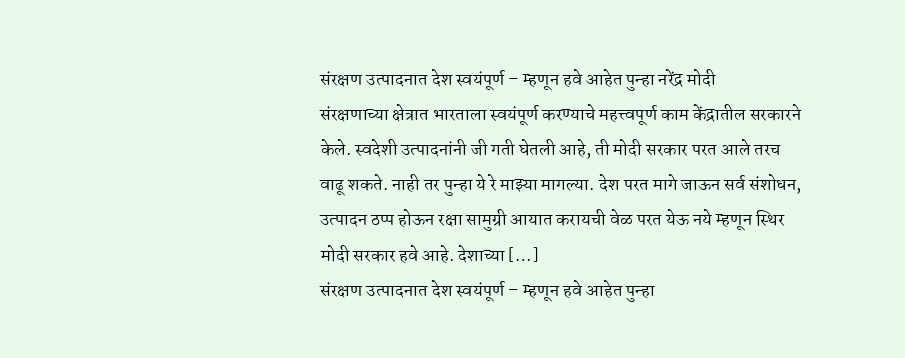संरक्षण उत्पादनात देश स्वयंपूर्ण – म्हणून हवे आहेत पुन्हा नरेंद्र मोदी
संरक्षणाच्या क्षेत्रात भारताला स्वयंपूर्ण करण्याचे महत्त्वपूर्ण काम केंद्रातील सरकारने केले. स्वदेशी उत्पादनांनी जी गती घेतली आहे, ती मोदी सरकार परत आले तरच वाढू शकते. नाही तर पुन्हा ये रे माझ्या मागल्या. देश परत मागे जाऊन सर्व संशोधन, उत्पादन ठप्प होऊन रक्षा सामुग्री आयात करायची वेळ परत येऊ नये म्हणून स्थिर मोदी सरकार हवे आहे. देशाच्या […]
संरक्षण उत्पादनात देश स्वयंपूर्ण – म्हणून हवे आहेत पुन्हा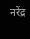नरेंद्र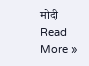मोदी Read More »